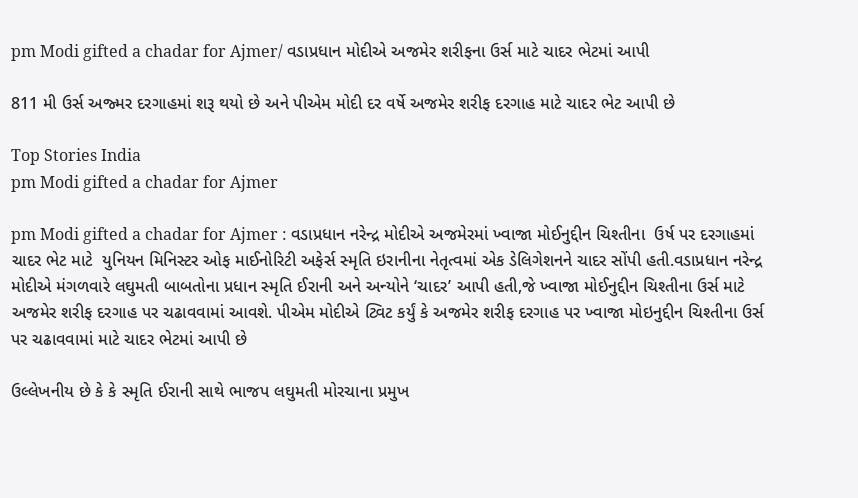pm Modi gifted a chadar for Ajmer/ વડાપ્રધાન મોદીએ અજમેર શરીફના ઉર્સ માટે ચાદર ભેટમાં આપી

811 મી ઉર્સ અજ્મર દરગાહમાં શરૂ થયો છે અને પીએમ મોદી દર વર્ષે અજમેર શરીફ દરગાહ માટે ચાદર ભેટ આપી છે

Top Stories India
pm Modi gifted a chadar for Ajmer

pm Modi gifted a chadar for Ajmer : વડાપ્રધાન નરેન્દ્ર મોદીએ અજમેરમાં ખ્વાજા મોઈનુદ્દીન ચિશ્તીના  ઉર્ષ પર દરગાહમાં ચાદર ભેટ માટે  યુનિયન મિનિસ્ટર ઓફ માઈનોરિટી અફેર્સ સ્મૃતિ ઇરાનીના નેતૃત્વમાં એક ડેલિગેશનને ચાદર સોંપી હતી.વડાપ્રધાન નરેન્દ્ર મોદીએ મંગળવારે લઘુમતી બાબતોના પ્રધાન સ્મૃતિ ઈરાની અને અન્યોને ‘ચાદર’ આપી હતી,જે ખ્વાજા મોઈનુદ્દીન ચિશ્તીના ઉર્સ માટે અજમેર શરીફ દરગાહ પર ચઢાવવામાં આવશે. પીએમ મોદીએ ટ્વિટ કર્યું કે અજમેર શરીફ દરગાહ પર ખ્વાજા મોઇનુદ્દીન ચિશ્તીના ઉર્સ પર ચઢાવવામાં માટે ચાદર ભેટમાં આપી છે

ઉલ્લેખનીય છે કે કે સ્મૃતિ ઈરાની સાથે ભાજપ લઘુમતી મોરચાના પ્રમુખ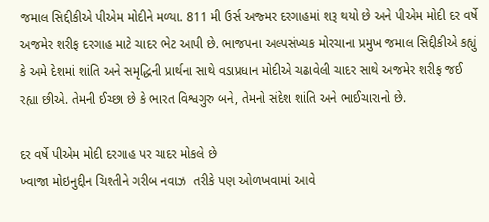જમાલ સિદ્દીકીએ પીએમ મોદીને મળ્યા. 811 મી ઉર્સ અજ્મર દરગાહમાં શરૂ થયો છે અને પીએમ મોદી દર વર્ષે અજમેર શરીફ દરગાહ માટે ચાદર ભેટ આપી છે. ભાજપના અલ્પસંખ્યક મોરચાના પ્રમુખ જમાલ સિદ્દીકીએ કહ્યું કે અમે દેશમાં શાંતિ અને સમૃદ્ધિની પ્રાર્થના સાથે વડાપ્રધાન મોદીએ ચઢાવેલી ચાદર સાથે અજમેર શરીફ જઈ રહ્યા છીએ. તેમની ઈચ્છા છે કે ભારત વિશ્વગુરુ બને, તેમનો સંદેશ શાંતિ અને ભાઈચારાનો છે.

દર વર્ષે પીએમ મોદી દરગાહ પર ચાદર મોકલે છે
ખ્વાજા મોઇનુદ્દીન ચિશ્તીને ગરીબ નવાઝ  તરીકે પણ ઓળખવામાં આવે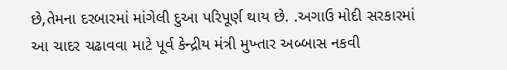છે,તેમના દરબારમાં માંગેલી દુઆ પરિપૂર્ણ થાય છે. .અગાઉ મોદી સરકારમાં આ ચાદર ચઢાવવા માટે પૂર્વ કેન્દ્રીય મંત્રી મુખ્તાર અબ્બાસ નકવી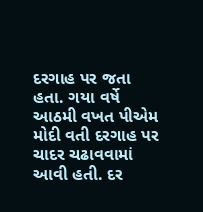દરગાહ પર જતા હતા. ગયા વર્ષે આઠમી વખત પીએમ મોદી વતી દરગાહ પર ચાદર ચઢાવવામાં આવી હતી. દર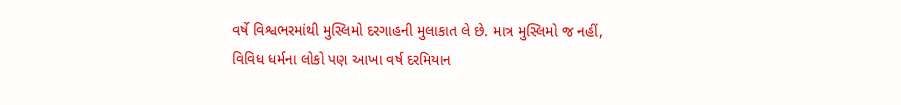વર્ષે વિશ્વભરમાંથી મુસ્લિમો દરગાહની મુલાકાત લે છે. માત્ર મુસ્લિમો જ નહીં, વિવિધ ધર્મના લોકો પણ આખા વર્ષ દરમિયાન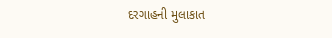દરગાહની મુલાકાત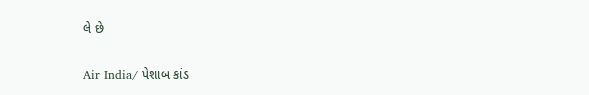લે છે

Air India/ પેશાબ કાંડ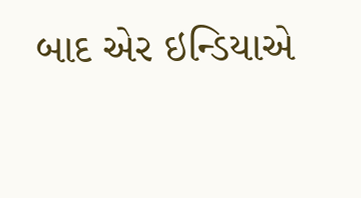બાદ એર ઇન્ડિયાએ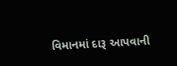વિમાનમાં દારૂ આપવાની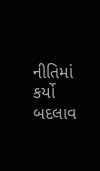નીતિમાં કર્યો બદલાવ